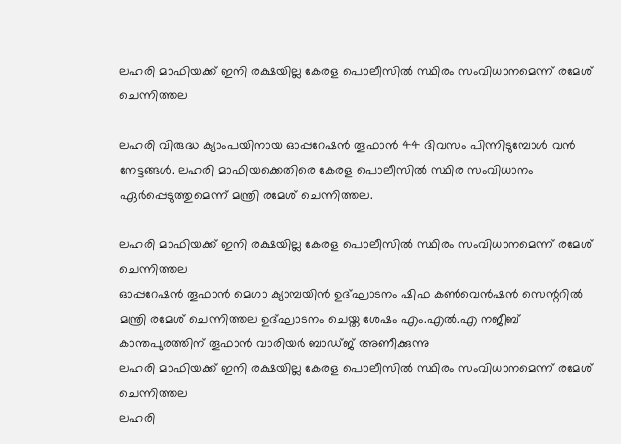ലഹരി മാഫിയക്ക് ഇനി രക്ഷയില്ല കേരള പൊലീസിൽ സ്ഥിരം സംവിധാനമെന്ന് രമേശ് ചെന്നിത്തല

ലഹരി വിരുദ്ധ ക്യാംപയിനായ ഓപ്പറേഷൻ തൂഫാൻ 44 ദിവസം പിന്നിടുമ്പോൾ വൻ നേട്ടങ്ങൾ. ലഹരി മാഫിയക്കെതിരെ കേരള പൊലീസിൽ സ്ഥിര സംവിധാനം ഏർപ്പെടുത്തുമെന്ന് മന്ത്രി രമേശ് ചെന്നിത്തല.

ലഹരി മാഫിയക്ക് ഇനി രക്ഷയില്ല കേരള പൊലീസിൽ സ്ഥിരം സംവിധാനമെന്ന് രമേശ് ചെന്നിത്തല
ഓപ്പറേഷൻ തൂഫാൻ മെഗാ ക്യാമ്പയിൻ ഉദ്ഘാടനം ഷിഫ കൺവെൻഷൻ സെന്ററിൽ മന്ത്രി രമേശ്‌ ചെന്നിത്തല ഉദ്ഘാടനം ചെയ്ത ശേഷം എം.എൽ.എ നജീബ് കാന്തപുരത്തിന് തൂഫാൻ വാരിയർ ബാഡ്ജ് അണീക്കുന്നു
ലഹരി മാഫിയക്ക് ഇനി രക്ഷയില്ല കേരള പൊലീസിൽ സ്ഥിരം സംവിധാനമെന്ന് രമേശ് ചെന്നിത്തല
ലഹരി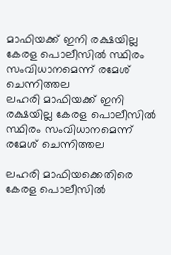മാഫിയക്ക് ഇനി രക്ഷയില്ല കേരള പൊലീസിൽ സ്ഥിരം സംവിധാനമെന്ന് രമേശ് ചെന്നിത്തല
ലഹരി മാഫിയക്ക് ഇനി രക്ഷയില്ല കേരള പൊലീസിൽ സ്ഥിരം സംവിധാനമെന്ന് രമേശ് ചെന്നിത്തല

ലഹരി മാഫിയക്കെതിരെ കേരള പൊലീസിൽ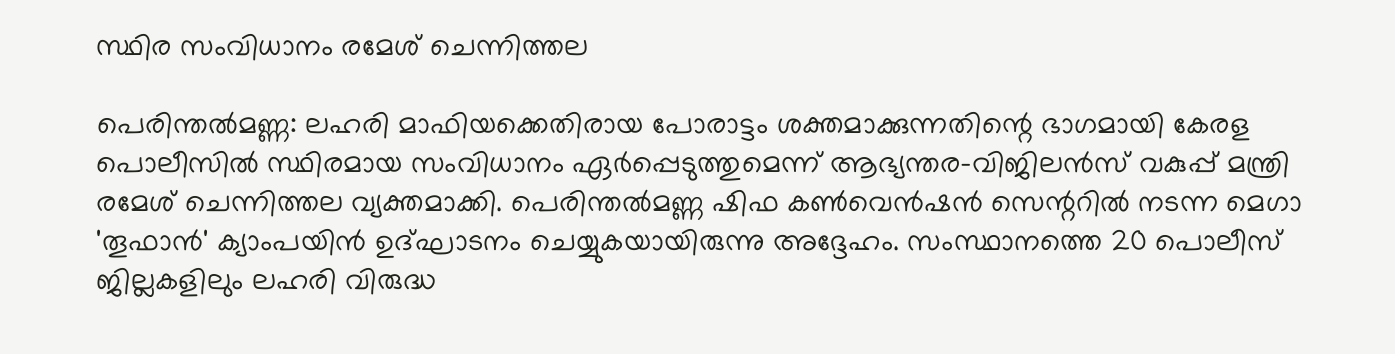സ്ഥിര സംവിധാനം രമേശ് ചെന്നിത്തല

പെരിന്തൽമണ്ണ: ലഹരി മാഫിയക്കെതിരായ പോരാട്ടം ശക്തമാക്കുന്നതിന്റെ ഭാഗമായി കേരള പൊലീസിൽ സ്ഥിരമായ സംവിധാനം ഏർപ്പെടുത്തുമെന്ന് ആഭ്യന്തര-വിജിലൻസ് വകുപ്പ് മന്ത്രി രമേശ് ചെന്നിത്തല വ്യക്തമാക്കി. പെരിന്തൽമണ്ണ ഷിഫ കൺവെൻഷൻ സെന്ററിൽ നടന്ന മെഗാ 'തൂഫാൻ' ക്യാംപയിൻ ഉദ്ഘാടനം ചെയ്യുകയായിരുന്നു അദ്ദേഹം. സംസ്ഥാനത്തെ 20 പൊലീസ് ജില്ലകളിലും ലഹരി വിരുദ്ധ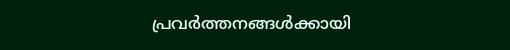പ്രവർത്തനങ്ങൾക്കായി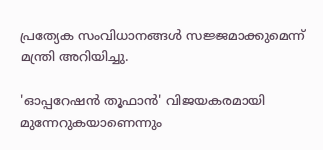പ്രത്യേക സംവിധാനങ്ങൾ സജ്ജമാക്കുമെന്ന് മന്ത്രി അറിയിച്ചു.

'ഓപ്പറേഷൻ തൂഫാൻ' വിജയകരമായി മുന്നേറുകയാണെന്നും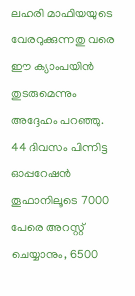ലഹരി മാഫിയയുടെ വേരറുക്കുന്നതു വരെ ഈ ക്യാംപയിൻ തുടരുമെന്നും അദ്ദേഹം പറഞ്ഞു. 44 ദിവസം പിന്നിട്ട ഓപ്പറേഷൻ തൂഫാനിലൂടെ 7000 പേരെ അറസ്റ്റ് ചെയ്യാനും, 6500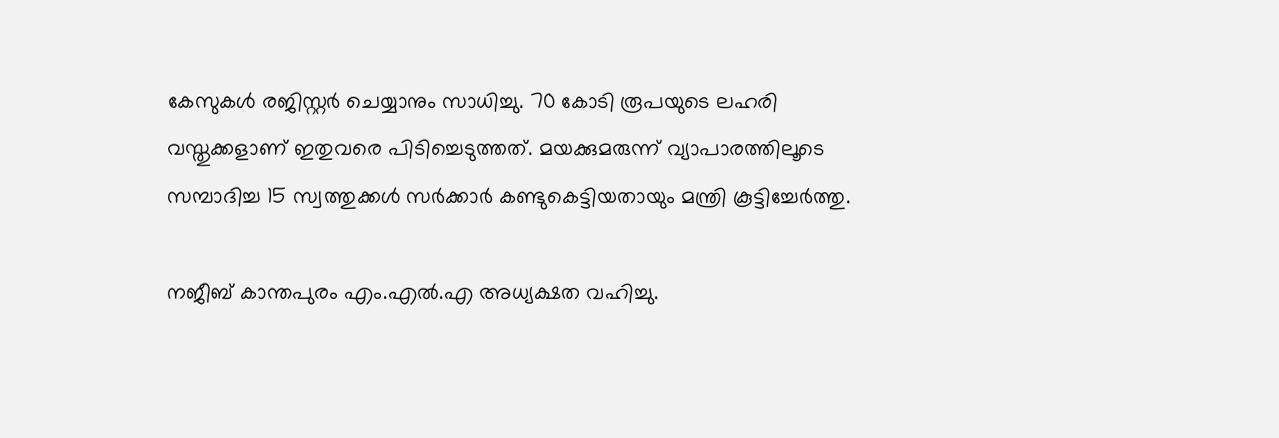കേസുകൾ രജിസ്റ്റർ ചെയ്യാനും സാധിച്ചു. 70 കോടി രൂപയുടെ ലഹരി വസ്തുക്കളാണ് ഇതുവരെ പിടിച്ചെടുത്തത്. മയക്കുമരുന്ന് വ്യാപാരത്തിലൂടെ സമ്പാദിച്ച 15 സ്വത്തുക്കൾ സർക്കാർ കണ്ടുകെട്ടിയതായും മന്ത്രി കൂട്ടിച്ചേർത്തു.

നജീബ് കാന്തപുരം എം.എൽ.എ അധ്യക്ഷത വഹിച്ചു.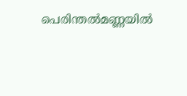പെരിന്തൽമണ്ണയിൽ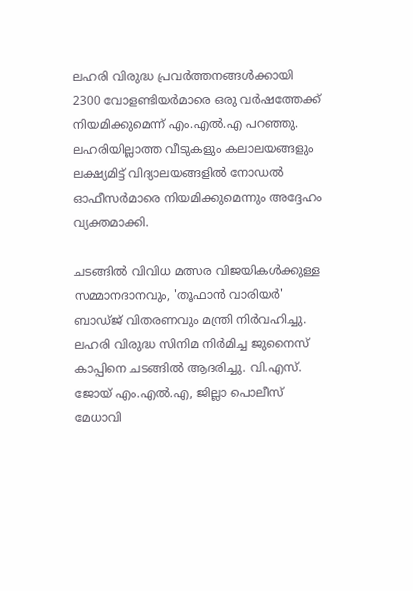ലഹരി വിരുദ്ധ പ്രവർത്തനങ്ങൾക്കായി 2300 വോളണ്ടിയർമാരെ ഒരു വർഷത്തേക്ക് നിയമിക്കുമെന്ന് എം.എൽ.എ പറഞ്ഞു. ലഹരിയില്ലാത്ത വീടുകളും കലാലയങ്ങളും ലക്ഷ്യമിട്ട് വിദ്യാലയങ്ങളിൽ നോഡൽ ഓഫീസർമാരെ നിയമിക്കുമെന്നും അദ്ദേഹം വ്യക്തമാക്കി.

ചടങ്ങിൽ വിവിധ മത്സര വിജയികൾക്കുള്ള സമ്മാനദാനവും, 'തൂഫാൻ വാരിയർ' ബാഡ്ജ് വിതരണവും മന്ത്രി നിർവഹിച്ചു. ലഹരി വിരുദ്ധ സിനിമ നിർമിച്ച ജുനൈസ് കാപ്പിനെ ചടങ്ങിൽ ആദരിച്ചു. വി.എസ്. ജോയ് എം.എൽ.എ, ജില്ലാ പൊലീസ് മേധാവി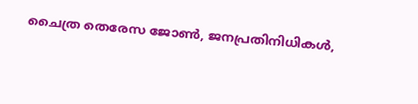ചൈത്ര തെരേസ ജോൺ, ജനപ്രതിനിധികൾ,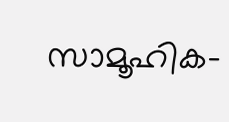സാമൂഹിക-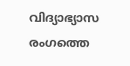വിദ്യാഭ്യാസ രംഗത്തെ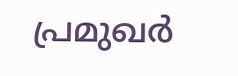പ്രമുഖർ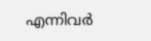എന്നിവർ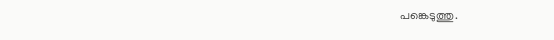പങ്കെടുത്തു.